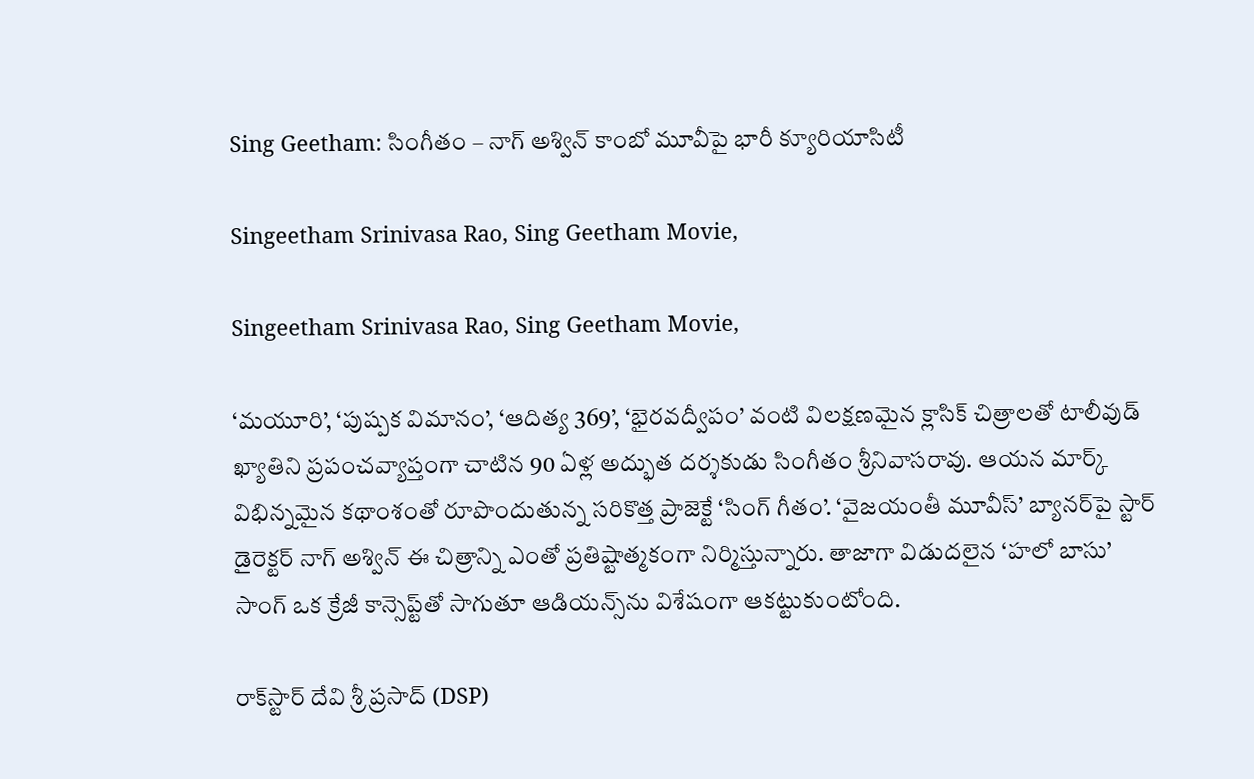Sing Geetham: సింగీతం – నాగ్ అశ్విన్ కాంబో మూవీపై భారీ క్యూరియాసిటీ

Singeetham Srinivasa Rao, Sing Geetham Movie,

Singeetham Srinivasa Rao, Sing Geetham Movie,

‘మయూరి’, ‘పుష్పక విమానం’, ‘ఆదిత్య 369’, ‘భైరవద్వీపం’ వంటి విలక్షణమైన క్లాసిక్ చిత్రాలతో టాలీవుడ్ ఖ్యాతిని ప్రపంచవ్యాప్తంగా చాటిన 90 ఏళ్ల అద్భుత దర్శకుడు సింగీతం శ్రీనివాసరావు. ఆయన మార్క్ విభిన్నమైన కథాంశంతో రూపొందుతున్న సరికొత్త ప్రాజెక్టే ‘సింగ్ గీతం’. ‘వైజయంతీ మూవీస్’ బ్యానర్‌పై స్టార్ డైరెక్టర్ నాగ్ అశ్విన్ ఈ చిత్రాన్ని ఎంతో ప్రతిష్టాత్మకంగా నిర్మిస్తున్నారు. తాజాగా విడుదలైన ‘హలో బాసు’ సాంగ్ ఒక క్రేజీ కాన్సెప్ట్‌తో సాగుతూ ఆడియన్స్‌ను విశేషంగా ఆకట్టుకుంటోంది.

రాక్‌స్టార్ దేవి శ్రీ ప్రసాద్ (DSP)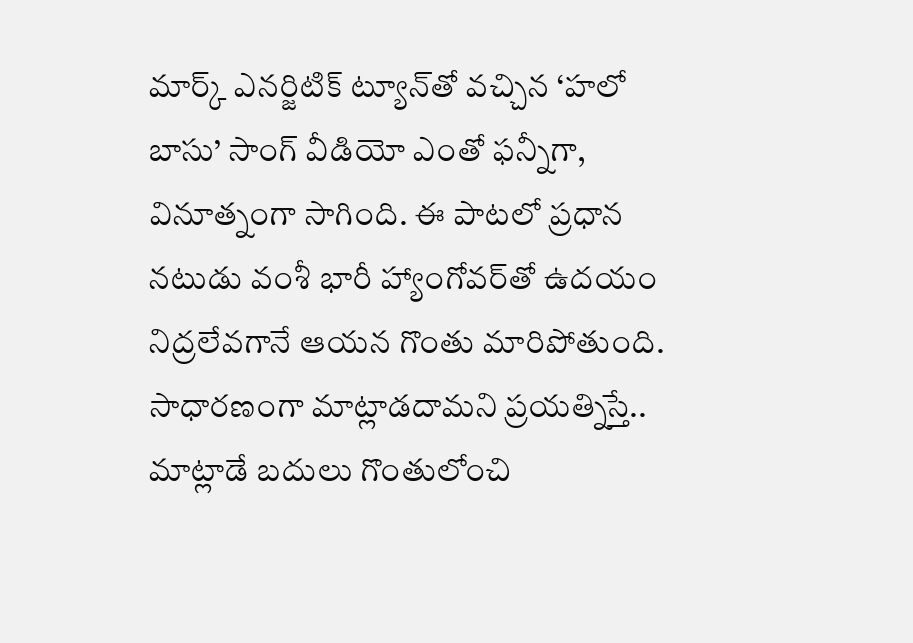మార్క్ ఎనర్జిటిక్ ట్యూన్‌తో వచ్చిన ‘హలో బాసు’ సాంగ్ వీడియో ఎంతో ఫన్నీగా, వినూత్నంగా సాగింది. ఈ పాటలో ప్రధాన నటుడు వంశీ భారీ హ్యాంగోవర్‌తో ఉదయం నిద్రలేవగానే ఆయన గొంతు మారిపోతుంది. సాధారణంగా మాట్లాడదామని ప్రయత్నిస్తే.. మాట్లాడే బదులు గొంతులోంచి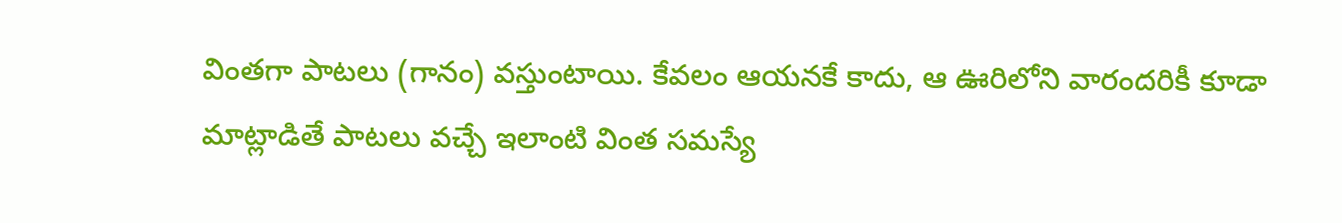వింతగా పాటలు (గానం) వస్తుంటాయి. కేవలం ఆయనకే కాదు, ఆ ఊరిలోని వారందరికీ కూడా మాట్లాడితే పాటలు వచ్చే ఇలాంటి వింత సమస్యే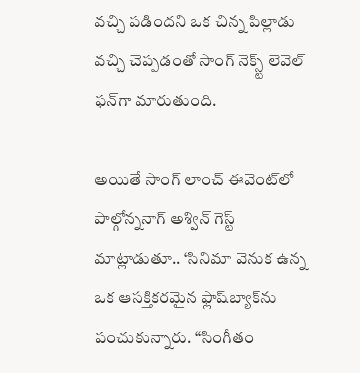వచ్చి పడిందని ఒక చిన్న పిల్లాడు వచ్చి చెప్పడంతో సాంగ్ నెక్స్ట్ లెవెల్ ఫన్‌గా మారుతుంది.

అయితే సాంగ్ లాంచ్ ఈవెంట్‌లో  పాల్గోన్ననాగ్ అశ్విన్ గెస్ట్ మాట్లాడుతూ.. ‘సినిమా వెనుక ఉన్న ఒక ఆసక్తికరమైన ఫ్లాష్‌బ్యాక్‌ను పంచుకున్నారు. “సింగీతం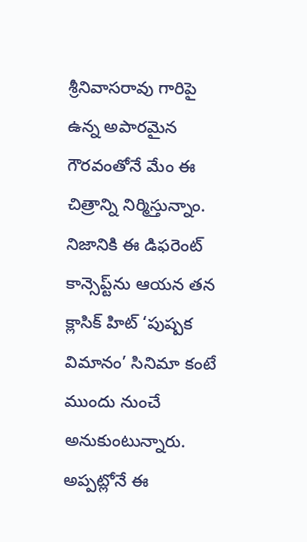శ్రీనివాసరావు గారిపై ఉన్న అపారమైన గౌరవంతోనే మేం ఈ చిత్రాన్ని నిర్మిస్తున్నాం. నిజానికి ఈ డిఫరెంట్ కాన్సెప్ట్‌ను ఆయన తన క్లాసిక్ హిట్ ‘పుష్పక విమానం’ సినిమా కంటే ముందు నుంచే అనుకుంటున్నారు. అప్పట్లోనే ఈ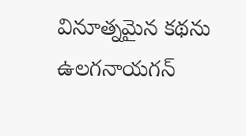వినూత్నమైన కథను ఉలగనాయగన్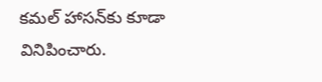కమల్ హాసన్‌కు కూడా వినిపించారు.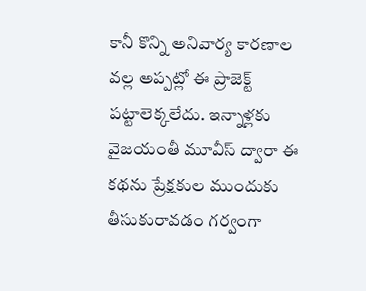కానీ కొన్ని అనివార్య కారణాల వల్ల అప్పట్లో ఈ ప్రాజెక్ట్ పట్టాలెక్కలేదు. ఇన్నాళ్లకు వైజయంతీ మూవీస్ ద్వారా ఈ కథను ప్రేక్షకుల ముందుకు తీసుకురావడం గర్వంగా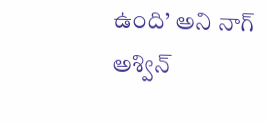ఉంది’ అని నాగ్ అశ్విన్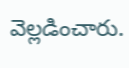వెల్లడించారు.